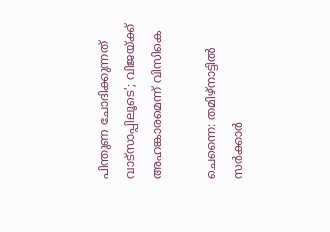പിന്തുണ ചോദിക്കുന്നത് വാട്സാപ്പിലൂടെ’; വിജയ്ക്ക് അഹങ്കാരമെന്ന് വിസികെ

ചെന്നൈ: തമിഴ്‌നാട്ടിൽ സർക്കാർ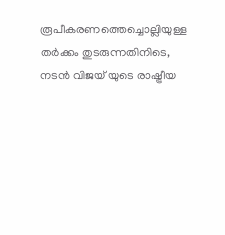രൂപീകരണത്തെച്ചൊല്ലിയുള്ള തർക്കം തുടരുന്നതിനിടെ, നടൻ വിജയ് യുടെ രാഷ്ട്രീയ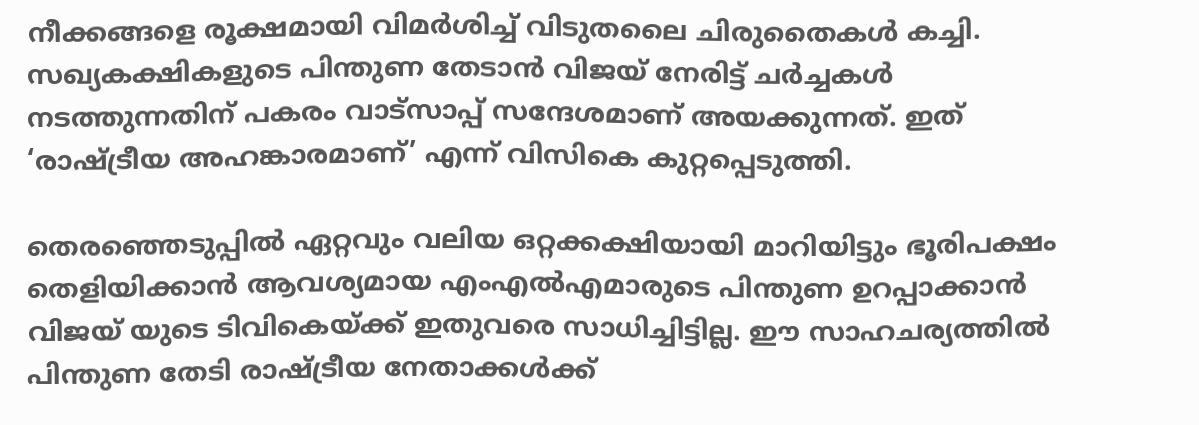നീക്കങ്ങളെ രൂക്ഷമായി വിമർശിച്ച് വിടുതലൈ ചിരുതൈകൾ കച്ചി. സഖ്യകക്ഷികളുടെ പിന്തുണ തേടാൻ വിജയ് നേരിട്ട് ചർച്ചകൾ നടത്തുന്നതിന് പകരം വാട്സാപ്പ് സന്ദേശമാണ് അയക്കുന്നത്. ഇത് ‘രാഷ്ട്രീയ അഹങ്കാരമാണ്’ എന്ന് വിസികെ കുറ്റപ്പെടുത്തി.

തെരഞ്ഞെടുപ്പിൽ ഏറ്റവും വലിയ ഒറ്റക്കക്ഷിയായി മാറിയിട്ടും ഭൂരിപക്ഷം തെളിയിക്കാൻ ആവശ്യമായ എംഎൽഎമാരുടെ പിന്തുണ ഉറപ്പാക്കാൻ വിജയ് യുടെ ടിവികെയ്ക്ക് ഇതുവരെ സാധിച്ചിട്ടില്ല. ഈ സാഹചര്യത്തിൽ പിന്തുണ തേടി രാഷ്ട്രീയ നേതാക്കൾക്ക്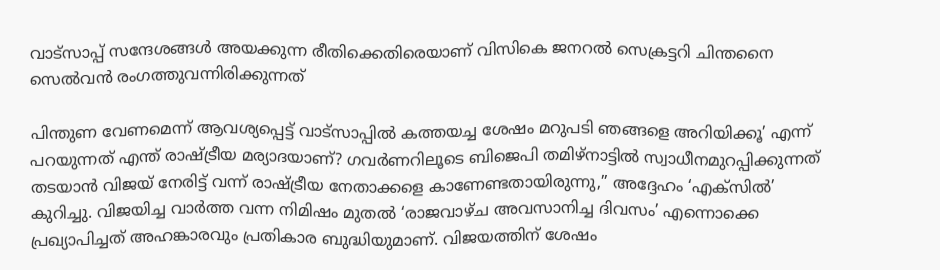വാട്സാപ്പ് സന്ദേശങ്ങൾ അയക്കുന്ന രീതിക്കെതിരെയാണ് വിസികെ ജനറൽ സെക്രട്ടറി ചിന്തനൈ സെൽവൻ രംഗത്തുവന്നിരിക്കുന്നത്

പിന്തുണ വേണമെന്ന് ആവശ്യപ്പെട്ട് വാട്സാപ്പിൽ കത്തയച്ച ശേഷം മറുപടി ഞങ്ങളെ അറിയിക്കൂ’ എന്ന് പറയുന്നത് എന്ത് രാഷ്ട്രീയ മര്യാദയാണ്? ഗവർണറിലൂടെ ബിജെപി തമിഴ്‌നാട്ടിൽ സ്വാധീനമുറപ്പിക്കുന്നത് തടയാൻ വിജയ് നേരിട്ട് വന്ന് രാഷ്ട്രീയ നേതാക്കളെ കാണേണ്ടതായിരുന്നു,” അദ്ദേഹം ‘എക്സിൽ’ കുറിച്ചു. വിജയിച്ച വാർത്ത വന്ന നിമിഷം മുതൽ ‘രാജവാഴ്ച അവസാനിച്ച ദിവസം’ എന്നൊക്കെ പ്രഖ്യാപിച്ചത് അഹങ്കാരവും പ്രതികാര ബുദ്ധിയുമാണ്. വിജയത്തിന് ശേഷം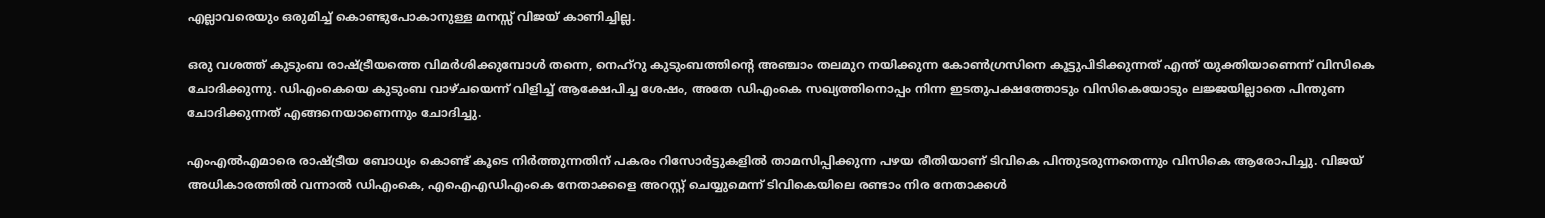എല്ലാവരെയും ഒരുമിച്ച് കൊണ്ടുപോകാനുള്ള മനസ്സ് വിജയ് കാണിച്ചില്ല.

ഒരു വശത്ത് കുടുംബ രാഷ്ട്രീയത്തെ വിമർശിക്കുമ്പോൾ തന്നെ, നെഹ്റു കുടുംബത്തിന്റെ അഞ്ചാം തലമുറ നയിക്കുന്ന കോൺഗ്രസിനെ കൂട്ടുപിടിക്കുന്നത് എന്ത് യുക്തിയാണെന്ന് വിസികെ ചോദിക്കുന്നു. ഡിഎംകെയെ കുടുംബ വാഴ്ചയെന്ന് വിളിച്ച് ആക്ഷേപിച്ച ശേഷം, അതേ ഡിഎംകെ സഖ്യത്തിനൊപ്പം നിന്ന ഇടതുപക്ഷത്തോടും വിസികെയോടും ലജ്ജയില്ലാതെ പിന്തുണ ചോദിക്കുന്നത് എങ്ങനെയാണെന്നും ചോദിച്ചു.

എംഎൽഎമാരെ രാഷ്ട്രീയ ബോധ്യം കൊണ്ട് കൂടെ നിർത്തുന്നതിന് പകരം റിസോർട്ടുകളിൽ താമസിപ്പിക്കുന്ന പഴയ രീതിയാണ് ടിവികെ പിന്തുടരുന്നതെന്നും വിസികെ ആരോപിച്ചു. വിജയ് അധികാരത്തിൽ വന്നാൽ ഡിഎംകെ, എഐഎഡിഎംകെ നേതാക്കളെ അറസ്റ്റ് ചെയ്യുമെന്ന് ടിവികെയിലെ രണ്ടാം നിര നേതാക്കൾ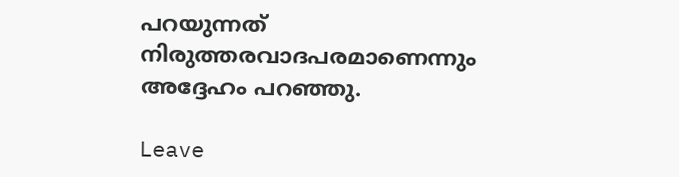പറയുന്നത് നിരുത്തരവാദപരമാണെന്നും അദ്ദേഹം പറഞ്ഞു.

Leave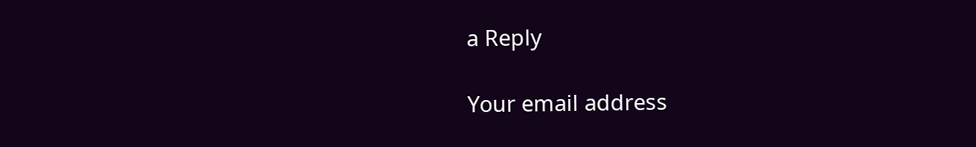a Reply

Your email address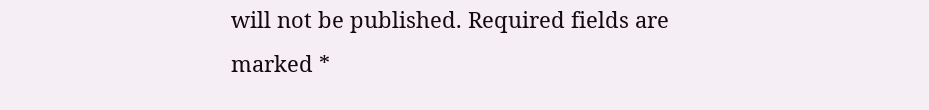will not be published. Required fields are marked *